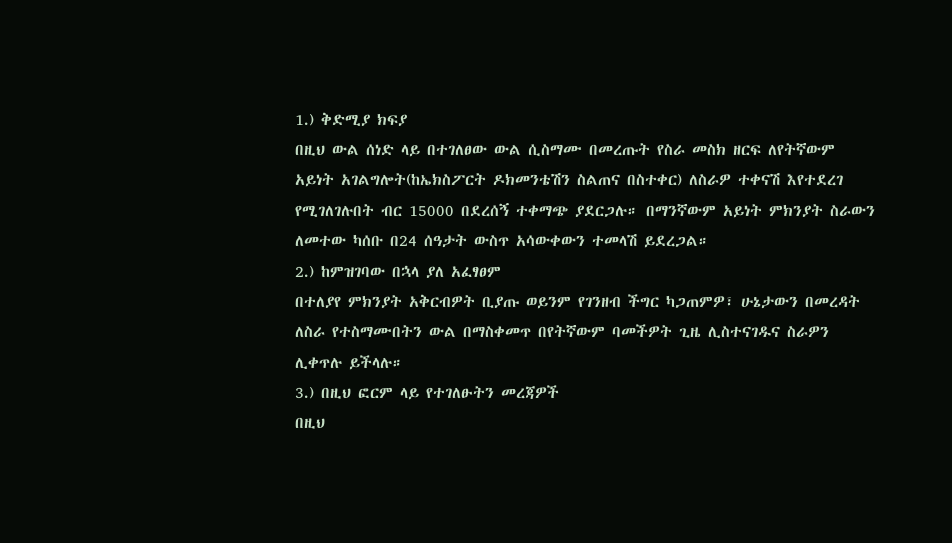1.) ቅድሚያ ክፍያ
በዚህ ውል ሰነድ ላይ በተገለፀው ውል ሲስማሙ በመረጡት የስራ መስክ ዘርፍ ለየትኛውም አይነት አገልግሎት(ከኤክስፖርት ዶክመንቴሽን ስልጠና በስተቀር) ለስራዎ ተቀናሽ እየተደረገ የሚገለገሉበት ብር 15000 በደረሰኝ ተቀማጭ ያደርጋሉ። በማንኛውም አይነት ምክንያት ስራውን ለመተው ካሰቡ በ24 ሰዓታት ውስጥ አሳውቀውን ተመላሽ ይደረጋል።
2.) ከምዝገባው በኋላ ያለ አፈፃፀም
በተለያየ ምክንያት አቅርብዎት ቢያጡ ወይንም የገንዘብ ችግር ካጋጠምዎ፣ ሁኔታውን በመረዳት ለስራ የተስማሙበትን ውል በማስቀመጥ በየትኛውም ባመችዎት ጊዜ ሊስተናገዱና ስራዎን ሊቀጥሉ ይችላሉ።
3.) በዚህ ፎርም ላይ የተገለፁትን መረጃዎች
በዚህ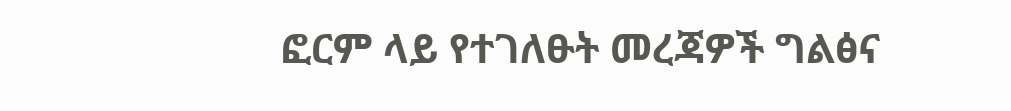ፎርም ላይ የተገለፁት መረጃዎች ግልፅና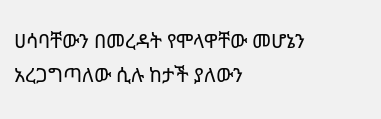ሀሳባቸውን በመረዳት የሞላዋቸው መሆኔን አረጋግጣለው ሲሉ ከታች ያለውን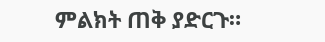ምልክት ጠቅ ያድርጉ።